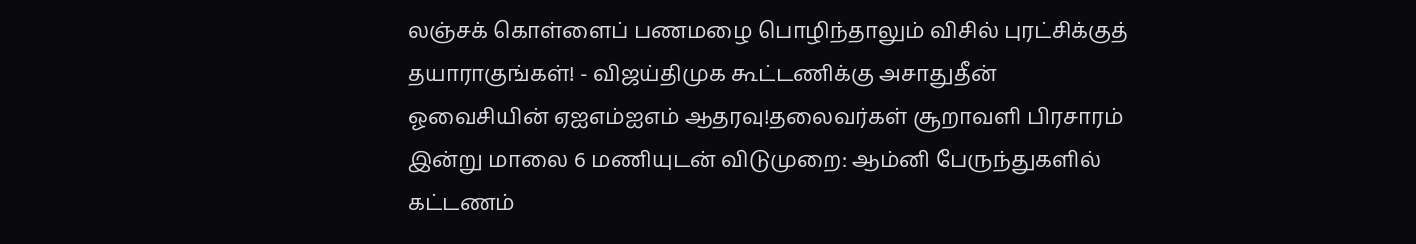லஞ்சக் கொள்ளைப் பணமழை பொழிந்தாலும் விசில் புரட்சிக்குத் தயாராகுங்கள்! - விஜய்திமுக கூட்டணிக்கு அசாதுதீன் ஓவைசியின் ஏஐஎம்ஐஎம் ஆதரவு!தலைவர்கள் சூறாவளி பிரசாரம் இன்று மாலை 6 மணியுடன் விடுமுறை: ஆம்னி பேருந்துகளில் கட்டணம்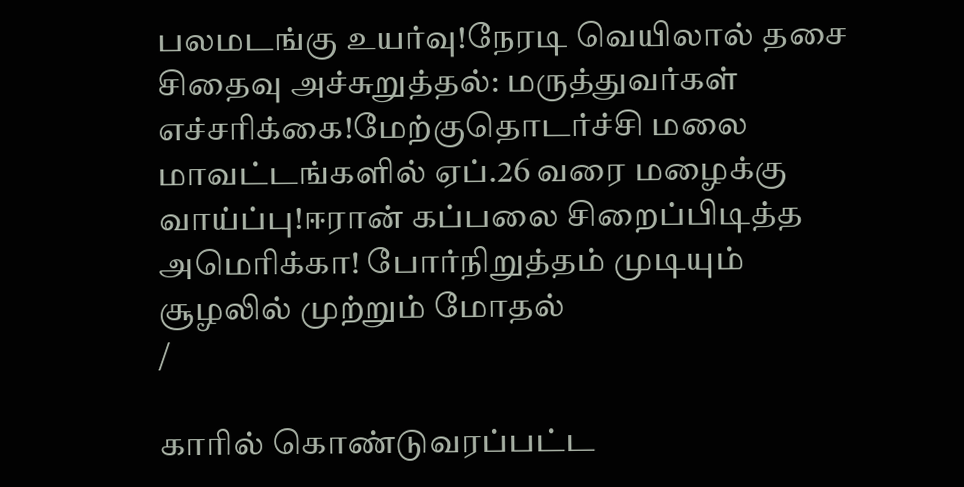பலமடங்கு உயர்வு!நேரடி வெயிலால் தசை சிதைவு அச்சுறுத்தல்: மருத்துவர்கள் எச்சரிக்கை!மேற்குதொடர்ச்சி மலை மாவட்டங்களில் ஏப்.26 வரை மழைக்கு வாய்ப்பு!ஈரான் கப்பலை சிறைப்பிடித்த அமெரிக்கா! போர்நிறுத்தம் முடியும் சூழலில் முற்றும் மோதல்
/

காரில் கொண்டுவரப்பட்ட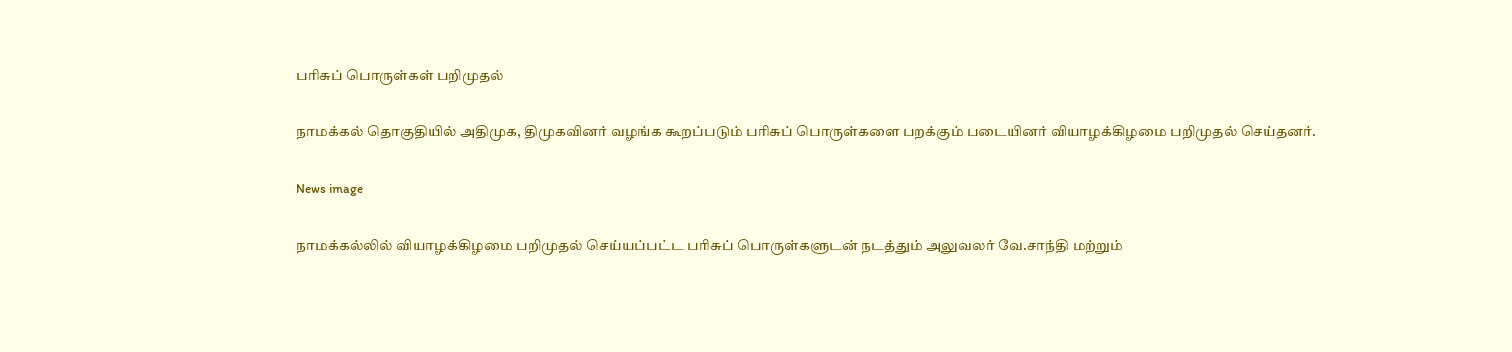பரிசுப் பொருள்கள் பறிமுதல்

நாமக்கல் தொகுதியில் அதிமுக, திமுகவினர் வழங்க கூறப்படும் பரிசுப் பொருள்களை பறக்கும் படையினர் வியாழக்கிழமை பறிமுதல் செய்தனர்.

News image

நாமக்கல்லில் வியாழக்கிழமை பறிமுதல் செய்யப்பட்ட பரிசுப் பொருள்களுடன் நடத்தும் அலுவலர் வே.சாந்தி மற்றும்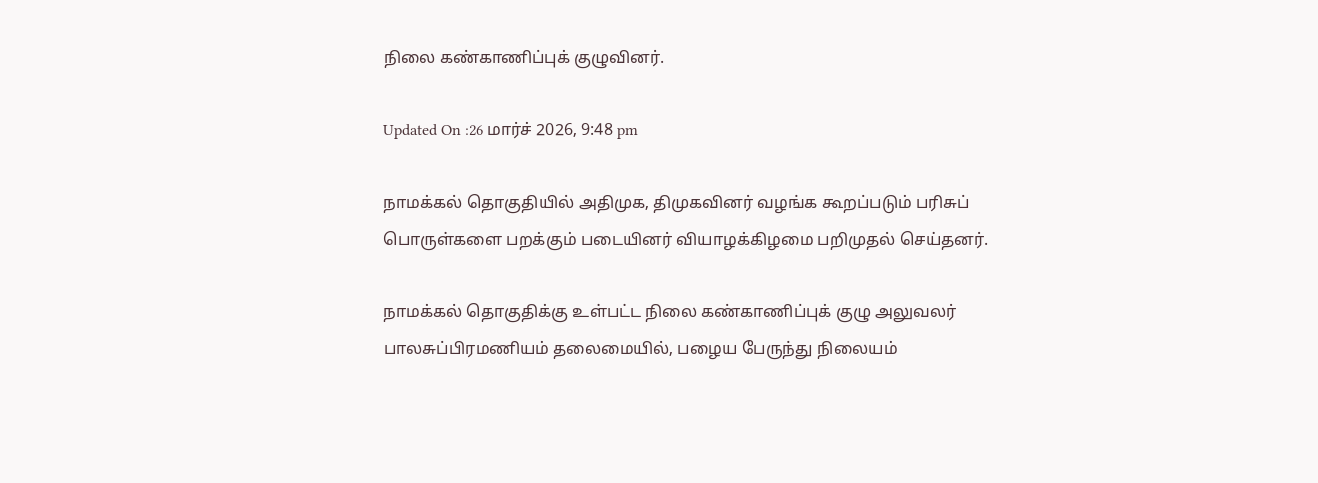நிலை கண்காணிப்புக் குழுவினர்.

Updated On :26 மார்ச் 2026, 9:48 pm

நாமக்கல் தொகுதியில் அதிமுக, திமுகவினர் வழங்க கூறப்படும் பரிசுப் பொருள்களை பறக்கும் படையினர் வியாழக்கிழமை பறிமுதல் செய்தனர்.

நாமக்கல் தொகுதிக்கு உள்பட்ட நிலை கண்காணிப்புக் குழு அலுவலர் பாலசுப்பிரமணியம் தலைமையில், பழைய பேருந்து நிலையம்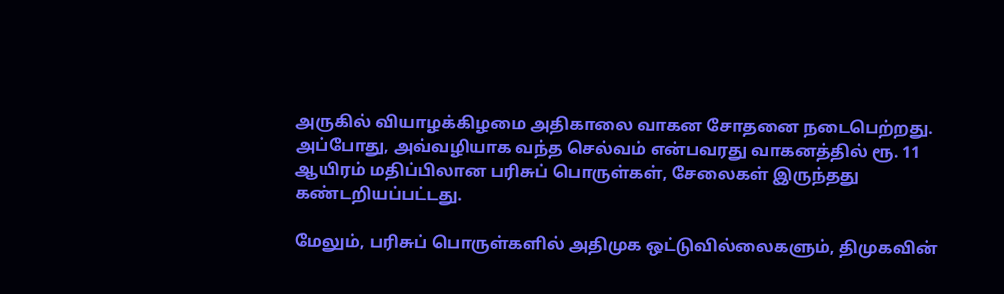அருகில் வியாழக்கிழமை அதிகாலை வாகன சோதனை நடைபெற்றது. அப்போது, அவ்வழியாக வந்த செல்வம் என்பவரது வாகனத்தில் ரூ. 11 ஆயிரம் மதிப்பிலான பரிசுப் பொருள்கள், சேலைகள் இருந்தது கண்டறியப்பட்டது.

மேலும், பரிசுப் பொருள்களில் அதிமுக ஒட்டுவில்லைகளும், திமுகவின்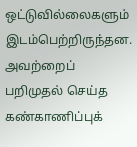ஒட்டுவில்லைகளும் இடம்பெற்றிருந்தன. அவற்றைப் பறிமுதல் செய்த கண்காணிப்புக்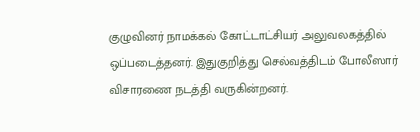குழுவினர் நாமக்கல் கோட்டாட்சியர் அலுவலகத்தில் ஒப்படைத்தனர். இதுகுறித்து செல்வத்திடம் போலீஸார் விசாரணை நடத்தி வருகின்றனர்.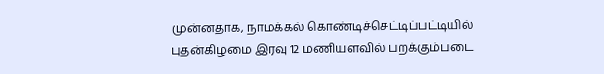முன்னதாக, நாமக்கல் கொண்டிச்செட்டிப்பட்டியில் புதன்கிழமை இரவு 12 மணியளவில் பறக்கும்படை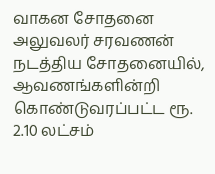வாகன சோதனை அலுவலர் சரவணன் நடத்திய சோதனையில், ஆவணங்களின்றி கொண்டுவரப்பட்ட ரூ. 2.10 லட்சம்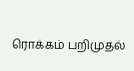ரொக்கம் பறிமுதல்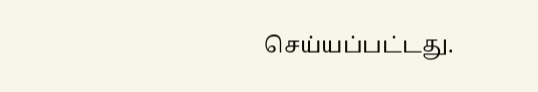செய்யப்பட்டது.